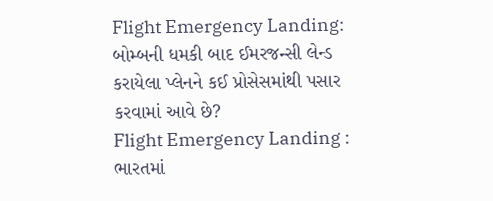Flight Emergency Landing: બોમ્બની ધમકી બાદ ઈમરજન્સી લેન્ડ કરાયેલા પ્લેનને કઈ પ્રોસેસમાંથી પસાર કરવામાં આવે છે?
Flight Emergency Landing : ભારતમાં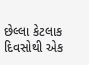છેલ્લા કેટલાક દિવસોથી એક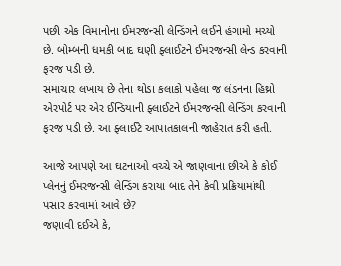પછી એક વિમાનોના ઈમરજન્સી લેન્ડિંગને લઈને હંગામો મચ્યો છે. બોમ્બની ધમકી બાદ ઘણી ફ્લાઈટને ઈમરજન્સી લેન્ડ કરવાની ફરજ પડી છે.
સમાચાર લખાય છે તેના થોડા કલાકો પહેલા જ લંડનના હિથ્રો એરપોર્ટ પર એર ઈન્ડિયાની ફ્લાઈટને ઈમરજન્સી લેન્ડિંગ કરવાની ફરજ પડી છે. આ ફ્લાઈટે આપાતકાલની જાહેરાત કરી હતી.

આજે આપણે આ ઘટનાઓ વચ્ચે એ જાણવાના છીએ કે કોઈ પ્લેનનું ઈમરજન્સી લેન્ડિંગ કરાયા બાદ તેને કેવી પ્રક્રિયામાંથી પસાર કરવામાં આવે છે?
જણાવી દઈએ કે,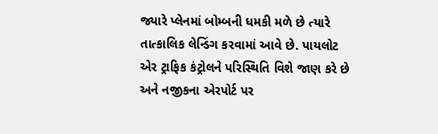જ્યારે પ્લેનમાં બોમ્બની ધમકી મળે છે ત્યારે તાત્કાલિક લેન્ડિંગ કરવામાં આવે છે. પાયલોટ એર ટ્રાફિક કંટ્રોલને પરિસ્થિતિ વિશે જાણ કરે છે અને નજીકના એરપોર્ટ પર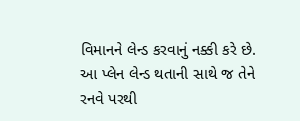વિમાનને લેન્ડ કરવાનું નક્કી કરે છે.
આ પ્લેન લેન્ડ થતાની સાથે જ તેને રનવે પરથી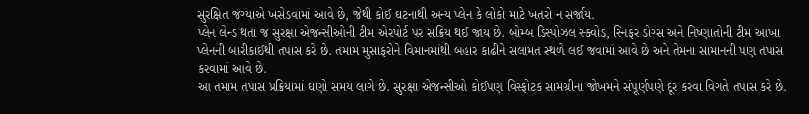સુરક્ષિત જગ્યાએ ખસેડવામાં આવે છે, જેથી કોઈ ઘટનાથી અન્ય પ્લેન કે લોકો માટે ખતરો ન સર્જાય.
પ્લેન લેન્ડ થતા જ સુરક્ષા એજન્સીઓની ટીમ એરપોર્ટ પર સક્રિય થઈ જાય છે. બોમ્બ ડિસ્પોઝલ સ્ક્વોડ, સ્નિફર ડોગ્સ અને નિષ્ણાતોની ટીમ આખા પ્લેનની બારીકાઈથી તપાસ કરે છે. તમામ મુસાફરોને વિમાનમાંથી બહાર કાઢીને સલામત સ્થળે લઈ જવામાં આવે છે અને તેમના સામાનની પણ તપાસ કરવામાં આવે છે.
આ તમામ તપાસ પ્રક્રિયામાં ઘણો સમય લાગે છે. સુરક્ષા એજન્સીઓ કોઈપણ વિસ્ફોટક સામગ્રીના જોખમને સંપૂર્ણપણે દૂર કરવા વિગતે તપાસ કરે છે.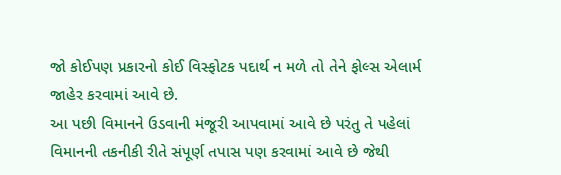જો કોઈપણ પ્રકારનો કોઈ વિસ્ફોટક પદાર્થ ન મળે તો તેને ફોલ્સ એલાર્મ જાહેર કરવામાં આવે છે.
આ પછી વિમાનને ઉડવાની મંજૂરી આપવામાં આવે છે પરંતુ તે પહેલાં વિમાનની તકનીકી રીતે સંપૂર્ણ તપાસ પણ કરવામાં આવે છે જેથી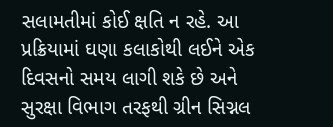સલામતીમાં કોઈ ક્ષતિ ન રહે. આ પ્રક્રિયામાં ઘણા કલાકોથી લઈને એક દિવસનો સમય લાગી શકે છે અને સુરક્ષા વિભાગ તરફથી ગ્રીન સિગ્નલ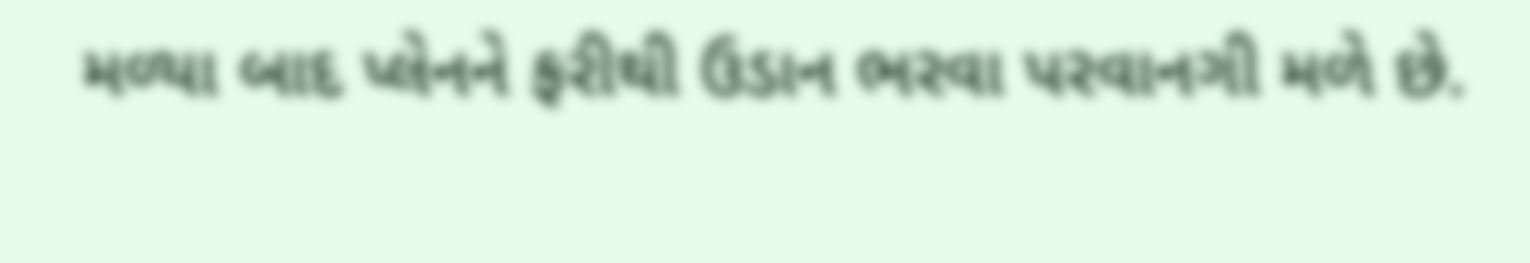મળ્યા બાદ પ્લેનને ફરીથી ઉડાન ભરવા પરવાનગી મળે છે.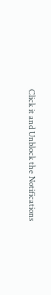Click it and Unblock the Notifications